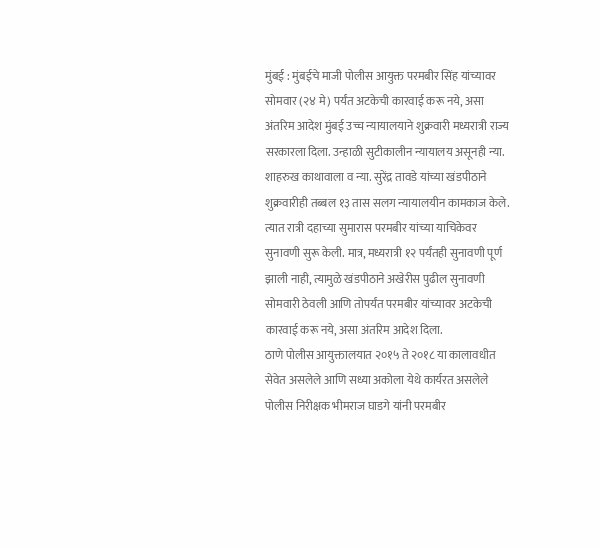मुंबई : मुंबईचे माजी पोलीस आयुक्त परमबीर सिंह यांच्यावर सोमवार (२४ मे) पर्यंत अटकेची कारवाई करू नये, असा अंतरिम आदेश मुंबई उच्च न्यायालयाने शुक्रवारी मध्यरात्री राज्य सरकारला दिला. उन्हाळी सुटीकालीन न्यायालय असूनही न्या. शाहरुख काथावाला व न्या. सुरेंद्र तावडे यांच्या खंडपीठाने शुक्रवारीही तब्बल १३ तास सलग न्यायालयीन कामकाज केले. त्यात रात्री दहाच्या सुमारास परमबीर यांच्या याचिकेवर सुनावणी सुरू केली. मात्र, मध्यरात्री १२ पर्यंतही सुनावणी पूर्ण झाली नाही, त्यामुळे खंडपीठाने अखेरीस पुढील सुनावणी सोमवारी ठेवली आणि तोपर्यंत परमबीर यांच्यावर अटकेची कारवाई करू नये, असा अंतरिम आदेश दिला.
ठाणे पोलीस आयुक्तालयात २०१५ ते २०१८ या कालावधीत सेवेत असलेले आणि सध्या अकोला येथे कार्यरत असलेले पोलीस निरीक्षक भीमराज घाडगे यांनी परमबीर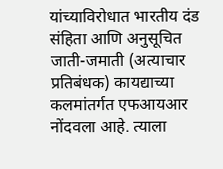यांच्याविरोधात भारतीय दंड संहिता आणि अनुसूचित जाती-जमाती (अत्याचार प्रतिबंधक) कायद्याच्या कलमांतर्गत एफआयआर नोंदवला आहे. त्याला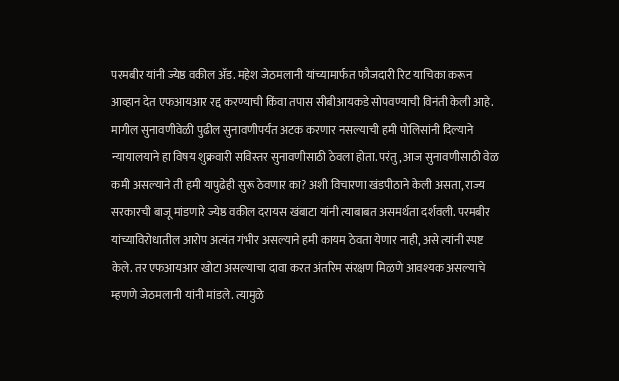परमबीर यांनी ज्येष्ठ वकील ॲड. महेश जेठमलानी यांच्यामार्फत फौजदारी रिट याचिका करून आव्हान देत एफआयआर रद्द करण्याची किंवा तपास सीबीआयकडे सोपवण्याची विनंती केली आहे.
मागील सुनावणीवेळी पुढील सुनावणीपर्यंत अटक करणार नसल्याची हमी पोलिसांनी दिल्याने न्यायालयाने हा विषय शुक्रवारी सविस्तर सुनावणीसाठी ठेवला होता. परंतु, आज सुनावणीसाठी वेळ कमी असल्याने ती हमी यापुढेही सुरू ठेवणार का? अशी विचारणा खंडपीठाने केली असता, राज्य सरकारची बाजू मांडणारे ज्येष्ठ वकील दरायस खंबाटा यांनी त्याबाबत असमर्थता दर्शवली. परमबीर यांच्याविरोधातील आरोप अत्यंत गंभीर असल्याने हमी कायम ठेवता येणार नाही, असे त्यांनी स्पष्ट केले. तर एफआयआर खोटा असल्याचा दावा करत अंतरिम संरक्षण मिळणे आवश्यक असल्याचे म्हणणे जेठमलानी यांनी मांडले. त्यामुळे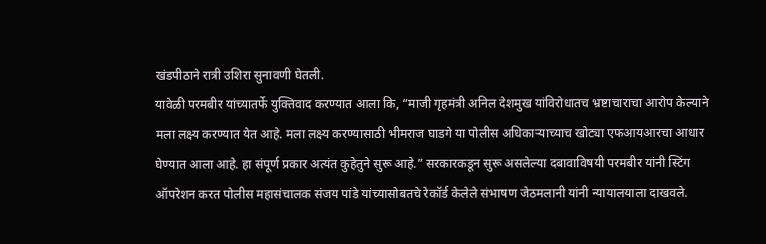खंडपीठाने रात्री उशिरा सुनावणी घेतली.
यावेळी परमबीर यांच्यातर्फे युक्तिवाद करण्यात आला कि, “माजी गृहमंत्री अनिल देशमुख यांविरोधातच भ्रष्टाचाराचा आरोप केल्याने मला लक्ष्य करण्यात येत आहे. मला लक्ष्य करण्यासाठी भीमराज घाडगे या पोलीस अधिकाऱ्याच्याच खोट्या एफआयआरचा आधार घेण्यात आला आहे. हा संपूर्ण प्रकार अत्यंत कुहेतुने सुरू आहे.” सरकारकडून सुरू असलेल्या दबावाविषयी परमबीर यांनी स्टिंग ऑपरेशन करत पोलीस महासंचालक संजय पांडे यांच्यासोबतचे रेकॉर्ड केलेले संभाषण जेठमलानी यांनी न्यायालयाला दाखवले.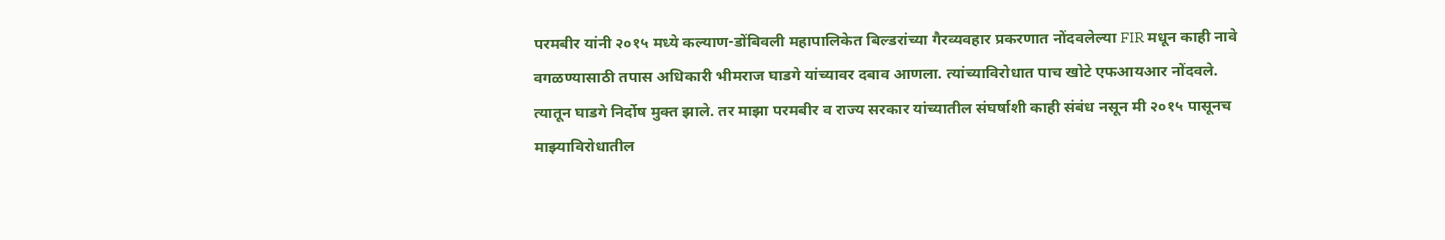परमबीर यांनी २०१५ मध्ये कल्याण-डोंबिवली महापालिकेत बिल्डरांच्या गैरव्यवहार प्रकरणात नोंदवलेल्या FIR मधून काही नावे वगळण्यासाठी तपास अधिकारी भीमराज घाडगे यांच्यावर दबाव आणला. त्यांच्याविरोधात पाच खोटे एफआयआर नोंदवले. त्यातून घाडगे निर्दोष मुक्त झाले. तर माझा परमबीर व राज्य सरकार यांच्यातील संघर्षाशी काही संबंध नसून मी २०१५ पासूनच माझ्याविरोधातील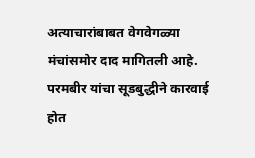अत्याचारांबाबत वेगवेगळ्या मंचांसमोर दाद मागितली आहे. परमबीर यांचा सूडबुद्धीने कारवाई होत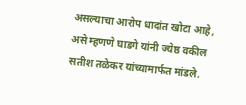असल्याचा आरोप धादांत खोटा आहे, असे म्हणणे घाडगे यांनी ज्येष्ठ वकील सतीश तळेकर यांच्यामार्फत मांडले.